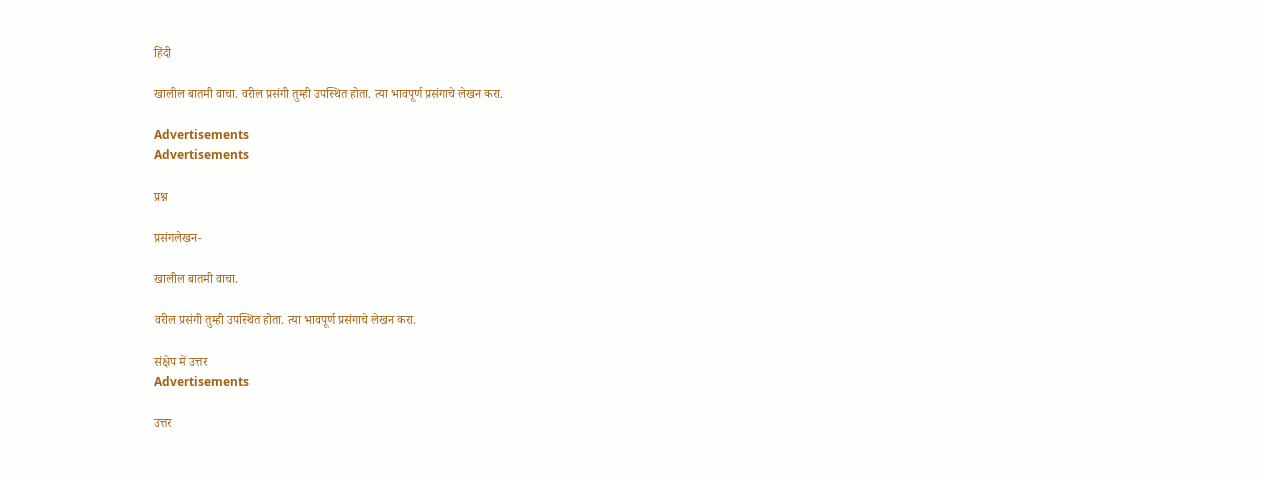हिंदी

खालील बातमी वाचा. वरील प्रसंगी तुम्ही उपस्थित होता. त्या भावपूर्ण प्रसंगाचे लेखन करा.

Advertisements
Advertisements

प्रश्न

प्रसंगलेखन-

खालील बातमी वाचा.

वरील प्रसंगी तुम्ही उपस्थित होता. त्या भावपूर्ण प्रसंगाचे लेखन करा.

संक्षेप में उत्तर
Advertisements

उत्तर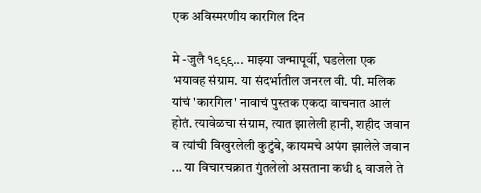एक अविस्मरणीय कारगिल दिन

मे -जुलै १९९९... माझ्या जन्मापूर्वी, घडलेला एक भयावह संग्राम. या संदर्भातील जनरल वी. पी. मलिक यांचं 'कारगिल' नावाचं पुस्तक एकदा वाचनात आलं होतं. त्यावेळचा संग्राम, त्यात झालेली हानी, शहीद जवान व त्यांची विखुरलेली कुटुंबे, कायमचे अपंग झालेले जवान ... या विचारचक्रात गुंतलेलो असताना कधी ६ वाजले ते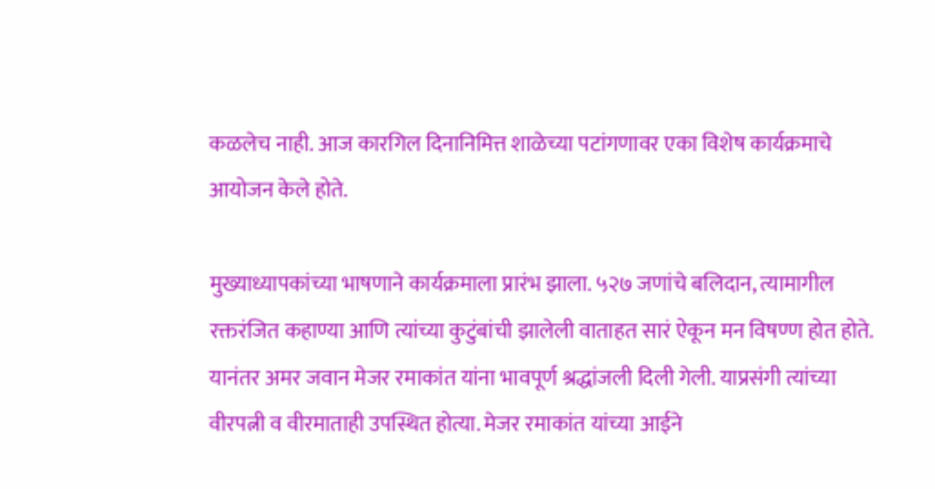कळलेच नाही. आज कारगिल दिनानिमित्त शाळेच्या पटांगणावर एका विशेष कार्यक्रमाचे आयोजन केले होते.

मुख्याध्यापकांच्या भाषणाने कार्यक्रमाला प्रारंभ झाला. ५२७ जणांचे बलिदान, त्यामागील रक्तरंजित कहाण्या आणि त्यांच्या कुटुंबांची झालेली वाताहत सारं ऐकून मन विषण्ण होत होते. यानंतर अमर जवान मेजर रमाकांत यांना भावपूर्ण श्रद्धांजली दिली गेली. याप्रसंगी त्यांच्या वीरपत्नी व वीरमाताही उपस्थित होत्या. मेजर रमाकांत यांच्या आईने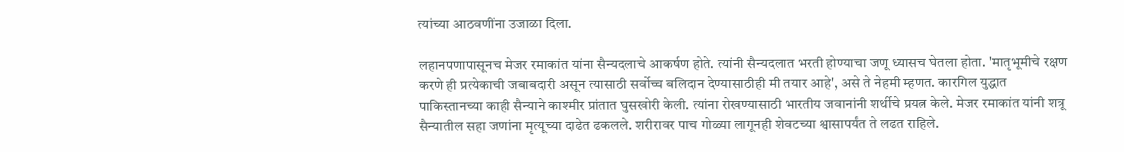त्यांच्या आठवणींना उजाळा दिला.

लहानपणापासूनच मेजर रमाकांत यांना सैन्यदलाचे आकर्षण होते. त्यांनी सैन्यदलात भरती होण्याचा जणू ध्यासच घेतला होता. 'मातृभूमीचे रक्षण करणे ही प्रत्येकाची जबाबदारी असून त्यासाठी सर्वोच्च बलिदान देण्यासाठीही मी तयार आहे', असे ते नेहमी म्हणत. कारगिल युद्धात पाकिस्तानच्या काही सैन्याने काश्मीर प्रांतात घुसखोरी केली. त्यांना रोखण्यासाठी भारतीय जवानांनी शर्थीचे प्रयत्न केले. मेजर रमाकांत यांनी शत्रू सैन्यातील सहा जणांना मृत्यूच्या दाढेत ढकलले. शरीरावर पाच गोळ्या लागूनही शेवटच्या श्वासापर्यंत ते लढत राहिले.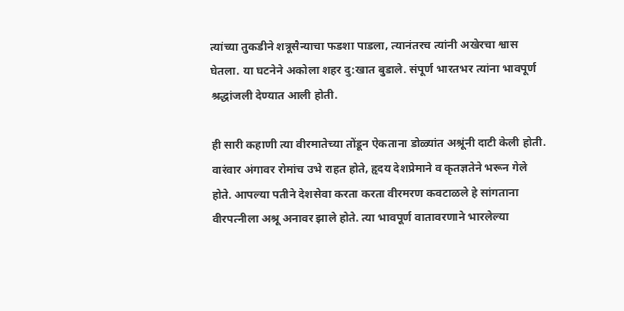त्यांच्या तुकडीने शत्रूसैन्याचा फडशा पाडला, त्यानंतरच त्यांनी अखेरचा श्वास घेतला. या घटनेने अकोला शहर दु:खात बुडाले. संपूर्ण भारतभर त्यांना भावपूर्ण श्रद्धांजली देण्यात आली होती.

ही सारी कहाणी त्या वीरमातेच्या तोंडून ऐकताना डोळ्यांत अश्रूंनी दाटी केली होती. वारंवार अंगावर रोमांच उभे राहत होते, हृदय देशप्रेमाने व कृतज्ञतेने भरून गेले होते. आपल्या पतीने देशसेवा करता करता वीरमरण कवटाळले हे सांगताना वीरपत्नीला अश्रू अनावर झाले होते. त्या भावपूर्ण वातावरणाने भारलेल्या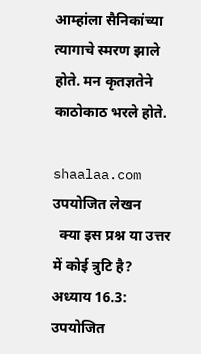आम्हांला सैनिकांच्या त्यागाचे स्मरण झाले होते. मन कृतज्ञतेने काठोकाठ भरले होते.

shaalaa.com
उपयोजित लेखन
  क्या इस प्रश्न या उत्तर में कोई त्रुटि है?
अध्याय 16.3: उपयोजित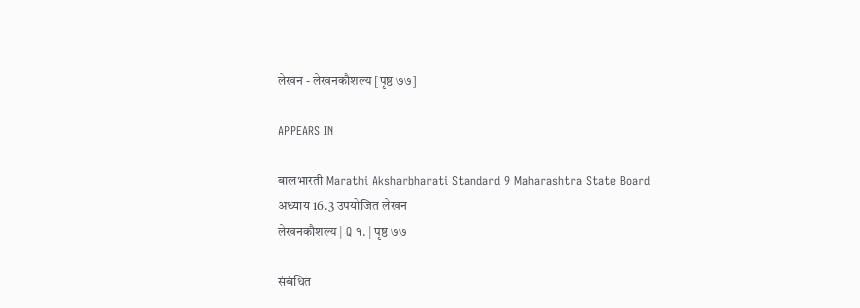लेखन - लेखनकौशल्य [पृष्ठ ७७]

APPEARS IN

बालभारती Marathi Aksharbharati Standard 9 Maharashtra State Board
अध्याय 16.3 उपयोजित लेखन
लेखनकौशल्य | Q १. | पृष्ठ ७७

संबंधित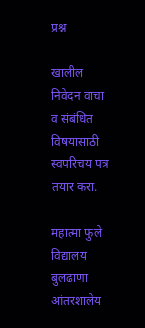प्रश्न

खालील निवेदन वाचा व संबंधित विषयासाठी स्वपरिचय पत्र तयार करा.

महात्मा फुले विद्यालय बुलढाणा
आंतरशालेय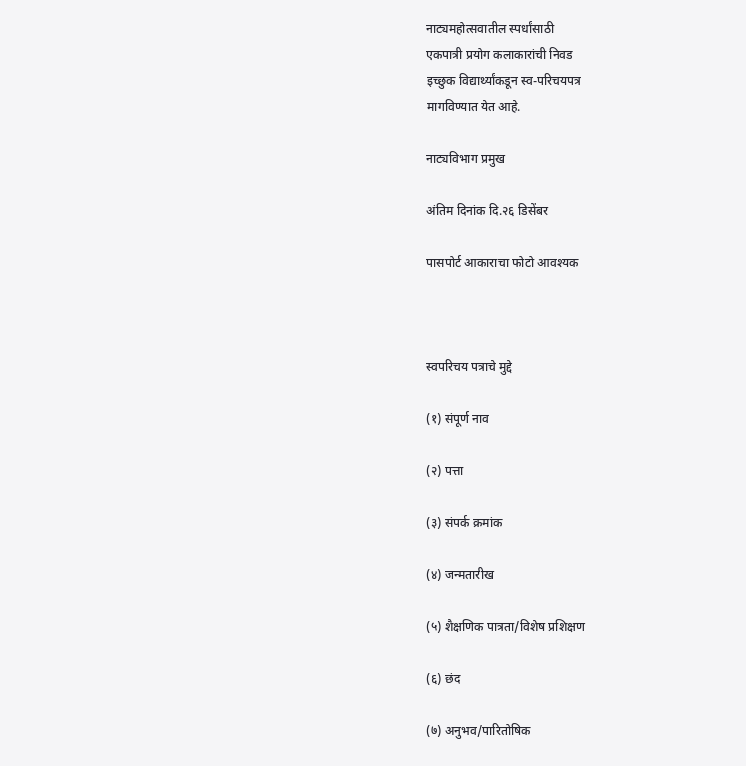नाट्यमहोत्सवातील स्पर्धांसाठी
एकपात्री प्रयोग कलाकारांची निवड
इच्छुक विद्यार्थ्यांकडून स्व-परिचयपत्र
मागविण्यात येत आहे.

नाट्यविभाग प्रमुख

अंतिम दिनांक दि.२६ डिसेंबर

पासपोर्ट आकाराचा फोटो आवश्यक



स्वपरिचय पत्राचे मुद्दे

(१) संपूर्ण नाव

(२) पत्ता

(३) संपर्क क्रमांक

(४) जन्मतारीख

(५) शैक्षणिक पात्रता/विशेष प्रशिक्षण

(६) छंद

(७) अनुभव/पारितोषिक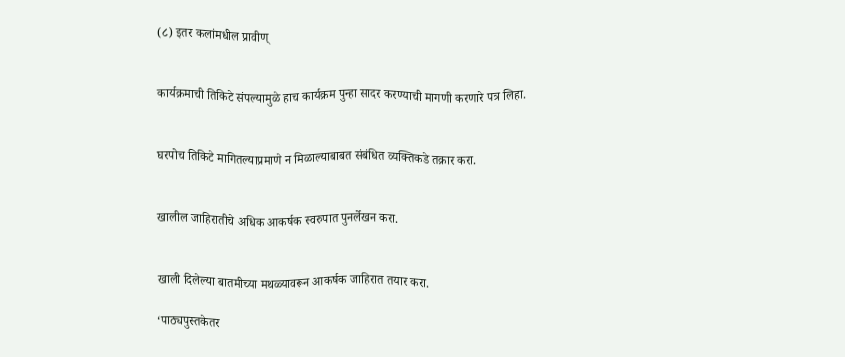(८) इतर कलांमधील प्रावीण्


कार्यक्रमाची तिकिटे संपल्यामुळे हाच कार्यक्रम पुन्हा सादर करण्याची मागणी करणारे पत्र लिहा.


घरपोच तिकिटे मागितल्याप्रमाणे न मिळाल्याबाबत संबंधित व्यक्तिकडे तक्रार करा.


खालील जाहिरातीचे अधिक आकर्षक स्वरुपात पुनर्लेखन करा.


खाली दिलेल्या बातमीच्या मथळ्यावरून आकर्षक जाहिरात तयार करा.

‘पाठ्यपुस्तकेतर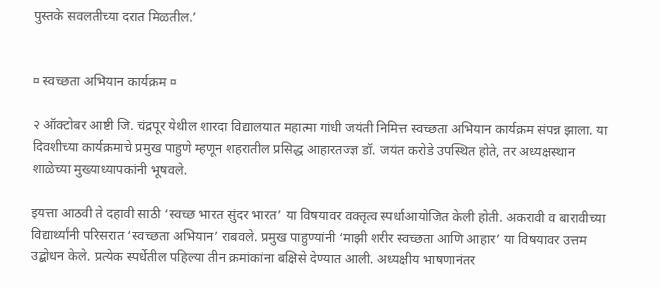पुस्तके सवलतीच्या दरात मिळतील.’


¤ स्वच्छता अभियान कार्यक्रम ¤

२ ऑक्टोबर आष्टी जि. चंद्रपूर येथील शारदा विद्यालयात महात्मा गांधी जयंती निमित्त स्वच्छता अभियान कार्यक्रम संपन्न झाला. या दिवशीच्या कार्यक्रमाचे प्रमुख पाहुणे म्हणून शहरातील प्रसिद्ध आहारतज्ज्ञ डॉ. जयंत करोडे उपस्थित होते, तर अध्यक्षस्थान शाळेच्या मुख्याध्यापकांनी भूषवले.

इयत्ता आठवी ते दहावी साठी ‘स्वच्छ भारत सुंदर भारत’ या विषयावर वक्तृत्व स्पर्धाआयोजित केली होती. अकरावी व बारावीच्या विद्यार्थ्यांनी परिसरात ‘स्वच्छता अभियान’ राबवले. प्रमुख पाहुण्यांनी ‘माझी शरीर स्वच्छता आणि आहार’ या विषयावर उत्तम उद्बोधन केले. प्रत्येक स्पर्धेतील पहिल्या तीन क्रमांकांना बक्षिसे देण्यात आली. अध्यक्षीय भाषणानंतर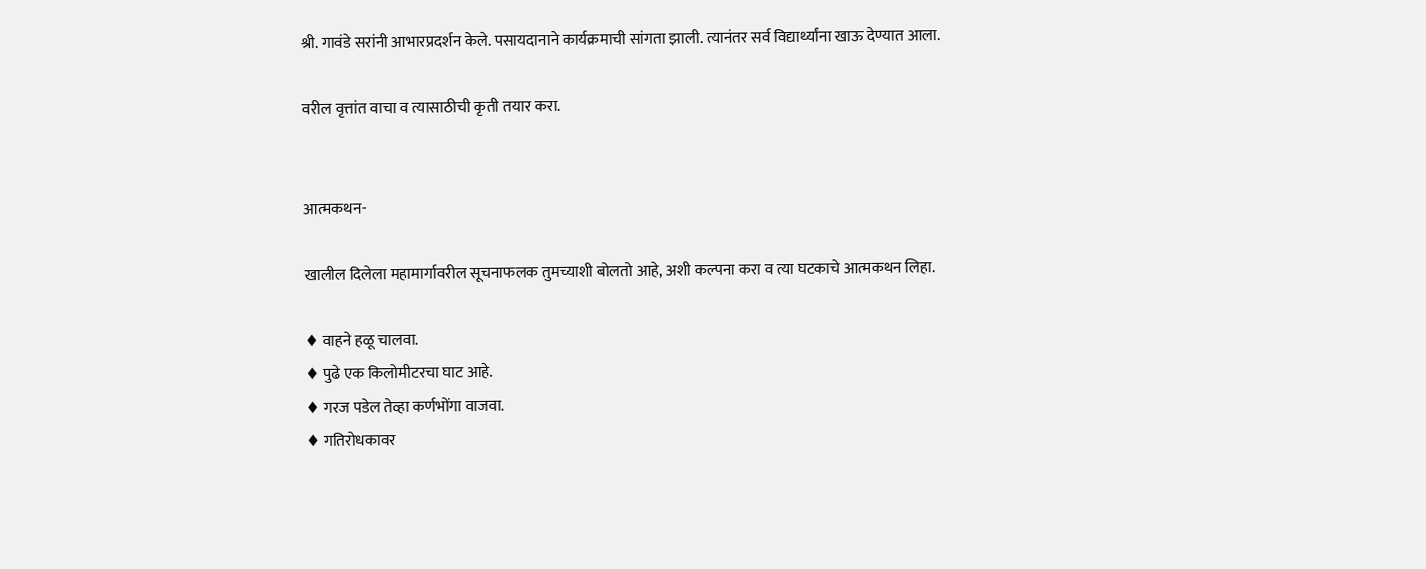श्री. गावंडे सरांनी आभारप्रदर्शन केले. पसायदानाने कार्यक्रमाची सांगता झाली. त्यानंतर सर्व विद्यार्थ्यांना खाऊ देण्यात आला.

वरील वृत्तांत वाचा व त्यासाठीची कृती तयार करा.


आत्मकथन-

खालील दिलेला महामार्गावरील सूचनाफलक तुमच्याशी बोलतो आहे, अशी कल्पना करा व त्या घटकाचे आत्मकथन लिहा.

♦ वाहने हळू चालवा.
♦ पुढे एक किलोमीटरचा घाट आहे.
♦ गरज पडेल तेव्हा कर्णभोंगा वाजवा.
♦ गतिरोधकावर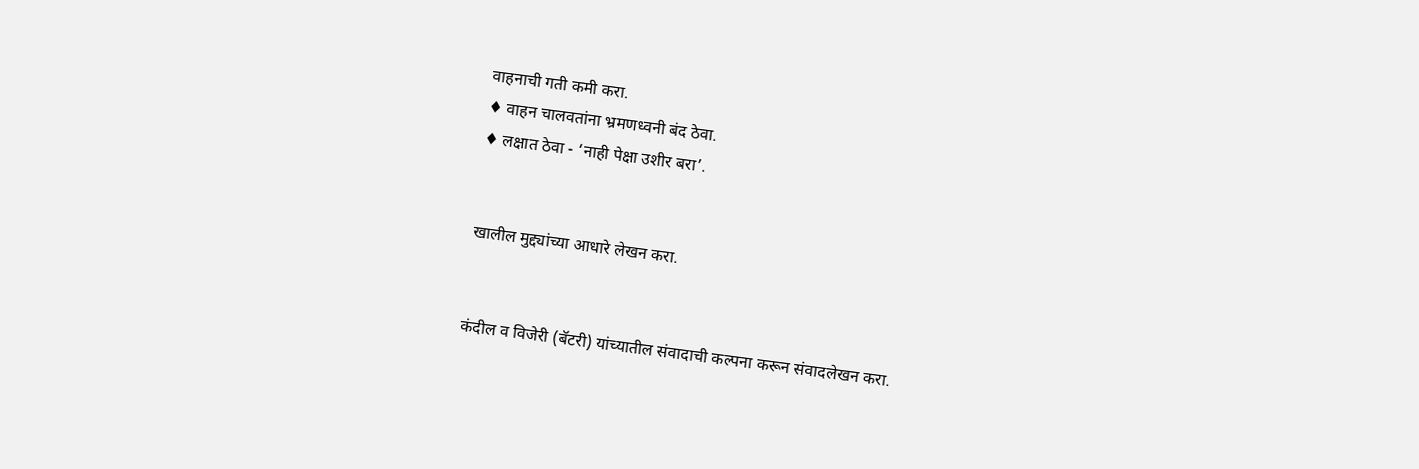वाहनाची गती कमी करा.
♦ वाहन चालवतांना भ्रमणध्वनी बंद ठेवा.
♦ लक्षात ठेवा - ‘नाही पेक्षा उशीर बरा’.


खालील मुद्द्यांच्या आधारे लेखन करा.


कंदील व विजेरी (बॅटरी) यांच्यातील संवादाची कल्पना करून संवादलेखन करा.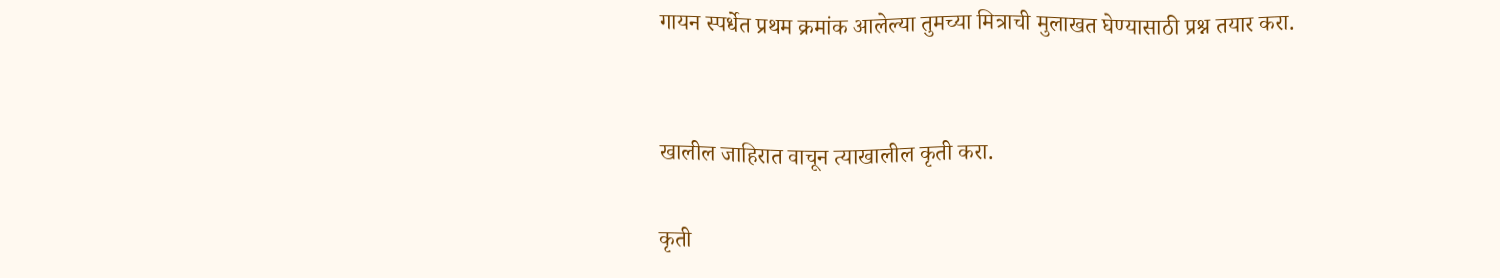गायन स्पर्धेत प्रथम क्रमांक आलेल्या तुमच्या मित्राची मुलाखत घेण्यासाठी प्रश्न तयार करा.


खालील जाहिरात वाचून त्याखालील कृती करा.

कृती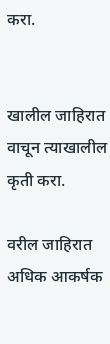करा.


खालील जाहिरात वाचून त्याखालील कृती करा.

वरील जाहिरात अधिक आकर्षक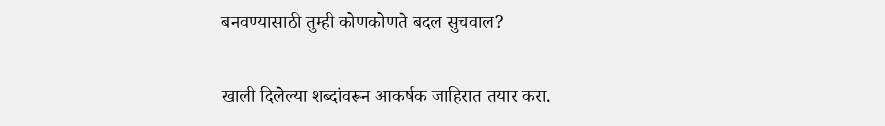बनवण्यासाठी तुम्ही कोणकोणते बदल सुचवाल?


खाली दिलेल्या शब्दांवरून आकर्षक जाहिरात तयार करा.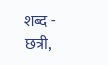शब्द - छत्री,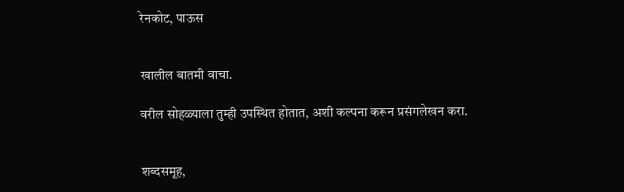रेनकोट, पाऊस


खालील बातमी वाचा.

वरील सोहळ्याला तुम्ही उपस्थित होतात, अशी कल्पना करून प्रसंगलेखन करा.


शब्दसमूह,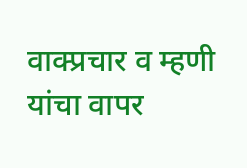वाक्प्रचार व म्हणी यांचा वापर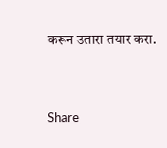करून उतारा तयार करा.


Share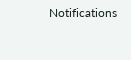Notifications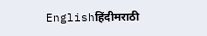Englishहिंदीमराठी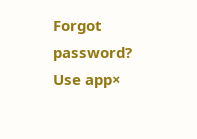Forgot password?
Use app×